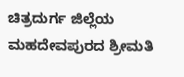ಚಿತ್ರದುರ್ಗ ಜಿಲ್ಲೆಯ ಮಹದೇವಪುರದ ಶ್ರೀಮತಿ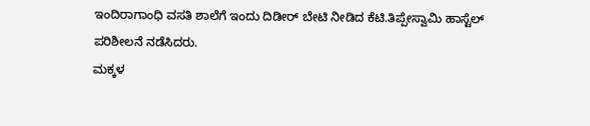ಇಂದಿರಾಗಾಂಧಿ ವಸತಿ ಶಾಲೆಗೆ ಇಂದು ದಿಡೀರ್ ಬೇಟಿ ನೀಡಿದ ಕೆಟಿ.ತಿಪ್ಪೇಸ್ವಾಮಿ ಹಾಸ್ಟೆಲ್
ಪರಿಶೀಲನೆ ನಡೆಸಿದರು.
ಮಕ್ಕಳ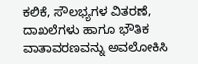ಕಲಿಕೆ, ಸೌಲಭ್ಯಗಳ ವಿತರಣೆ, ದಾಖಲೆಗಳು ಹಾಗೂ ಭೌತಿಕ ವಾತಾವರಣವನ್ನು ಅವಲೋಕಿಸಿ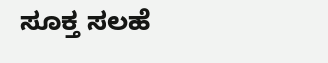ಸೂಕ್ತ ಸಲಹೆ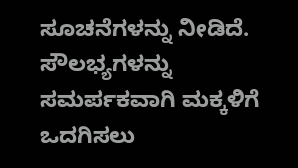ಸೂಚನೆಗಳನ್ನು ನೀಡಿದೆ. ಸೌಲಭ್ಯಗಳನ್ನು ಸಮರ್ಪಕವಾಗಿ ಮಕ್ಕಳಿಗೆ ಒದಗಿಸಲು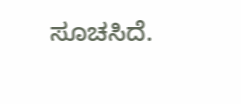ಸೂಚಸಿದೆ.